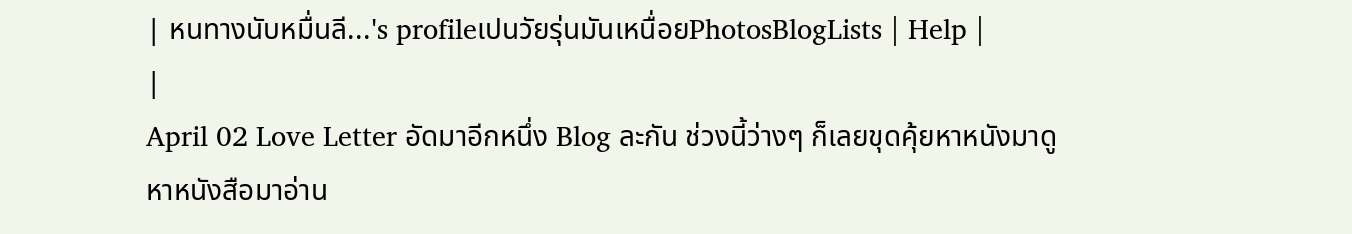| หนทางนับหมื่นลี...'s profileเปนวัยรุ่นมันเหนื่อยPhotosBlogLists | Help |
|
April 02 Love Letter อัดมาอีกหนึ่ง Blog ละกัน ช่วงนี้ว่างๆ ก็เลยขุดคุ้ยหาหนังมาดู หาหนังสือมาอ่าน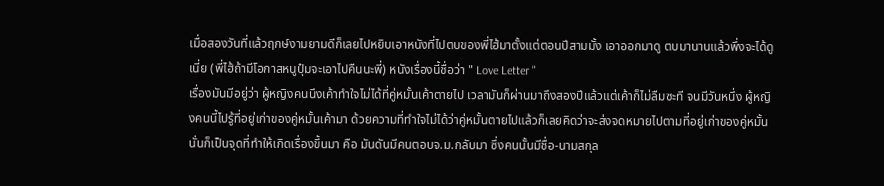เมื่อสองวันที่แล้วฤกษ์งามยามดีก็เลยไปหยิบเอาหนังที่ไปตบของพี่ไฮ้มาตั้งแต่ตอนปีสามมั้ง เอาออกมาดู ตบมานานแล้วพึ่งจะได้ดูเนี่ย (พี่ไฮ้ถ้ามีโอกาสหนูปุ๋มจะเอาไปคืนนะพี่) หนังเรื่องนี้ชื่อว่า " Love Letter "
เรื่องมันมีอยู่ว่า ผู้หญิงคนนึงเค้าทำใจไม่ได้ที่คู่หมั้นเค้าตายไป เวลามันก็ผ่านมาถึงสองปีแล้วแต่เค้าก็ไม่ลืมซะที จนมีวันหนึ่ง ผู้หญิงคนนี้ไปรู้ที่อยู่เก่าของคู่หมั้นเค้ามา ด้วยความที่ทำใจไม่ได้ว่าคู่หมั้นตายไปแล้วก็เลยคิดว่าจะส่งจดหมายไปตามที่อยู่เก่าของคู่หมั้น นั่นก็เป็นจุดที่ทำให้เกิดเรื่องขึ้นมา คือ มันดันมีคนตอบจ.ม.กลับมา ซึ่งคนนั้นมีชื่อ-นามสกุล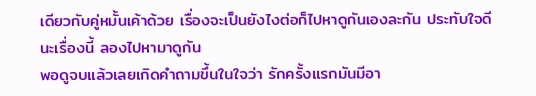เดียวกับคู่หมั้นเค้าด้วย เรื่องจะเป็นยังไงต่อก็ไปหาดูกันเองละกัน ประทับใจดีนะเรื่องนี้ ลองไปหามาดูกัน
พอดูจบแล้วเลยเกิดคำถามขึ้นในใจว่า รักครั้งแรกมันมีอา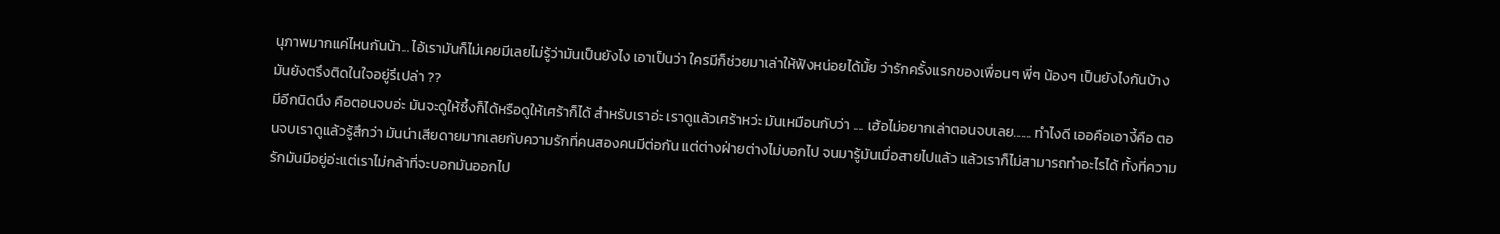นุภาพมากแค่ไหนกันน้า... ไอ้เรามันก็ไม่เคยมีเลยไม่รู้ว่ามันเป็นยังไง เอาเป็นว่า ใครมีก็ช่วยมาเล่าให้ฟังหน่อยได้มั้ย ว่ารักครั้งแรกของเพื่อนๆ พี่ๆ น้องๆ เป็นยังไงกันบ้าง มันยังตรึงติดในใจอยู่รึเปล่า ??
มีอีกนิดนึง คือตอนจบอ่ะ มันจะดูให้ซึ้งก็ได้หรือดูให้เศร้าก็ได้ สำหรับเราอ่ะ เราดูแล้วเศร้าหว่ะ มันเหมือนกับว่า .... เฮ้อไม่อยากเล่าตอนจบเลย....... ทำไงดี เออคือเอางี้คือ ตอนจบเราดูแล้วรู้สึกว่า มันน่าเสียดายมากเลยกับความรักที่คนสองคนมีต่อกัน แต่ต่างฝ่ายต่างไม่บอกไป จนมารู้มันเมื่อสายไปแล้ว แล้วเราก็ไม่สามารถทำอะไรได้ ทั้งที่ความรักมันมีอยู่อ่ะแต่เราไม่กล้าที่จะบอกมันออกไป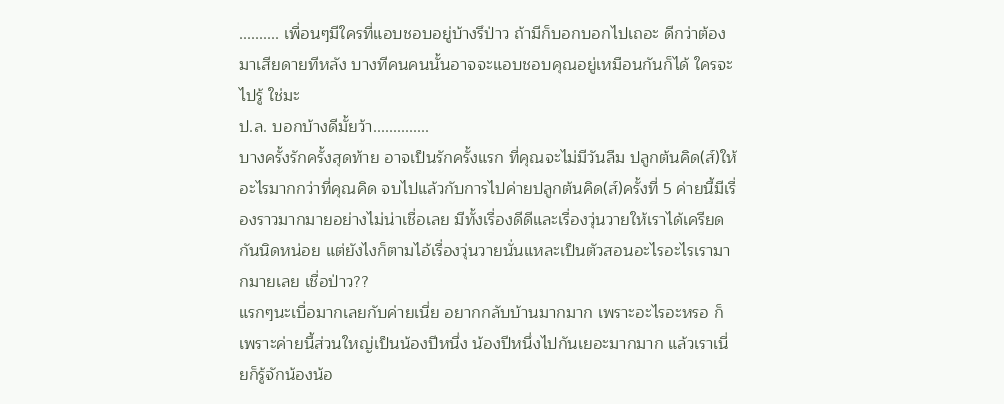.......... เพื่อนๆมีใครที่แอบชอบอยู่บ้างรึป่าว ถ้ามีก็บอกบอกไปเถอะ ดีกว่าต้องมาเสียดายทีหลัง บางทีคนคนนั้นอาจจะแอบชอบคุณอยู่เหมือนกันก็ได้ ใครจะไปรู้ ใช่มะ
ป.ล. บอกบ้างดีมั้ยว้า..............
บางครั้งรักครั้งสุดท้าย อาจเป็นรักครั้งแรก ที่คุณจะไม่มีวันลืม ปลูกต้นคิด(ส์)ให้อะไรมากกว่าที่คุณคิด จบไปแล้วกับการไปค่ายปลูกต้นคิด(ส์)ครั้งที่ 5 ค่ายนี้มีเรื่องราวมากมายอย่างไม่น่าเชื่อเลย มีทั้งเรื่องดีดีและเรื่องวุ่นวายให้เราได้เครียดกันนิดหน่อย แต่ยังไงก็ตามไอ้เรื่องวุ่นวายนั่นแหละเป็นตัวสอนอะไรอะไรเรามากมายเลย เชื่อป่าว??
แรกๆนะเบื่อมากเลยกับค่ายเนี่ย อยากกลับบ้านมากมาก เพราะอะไรอะหรอ ก็เพราะค่ายนี้ส่วนใหญ่เป็นน้องปีหนึ่ง น้องปีหนึ่งไปกันเยอะมากมาก แล้วเราเนี่ยก็รู้จักน้องน้อ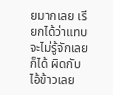ยมากเลย เรียกได้ว่าแทบจะไม่รู้จักเลยก็ได้ ผิดกับไอ้ข้าวเลย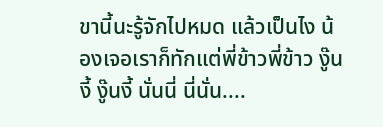ขานี้นะรู้จักไปหมด แล้วเป็นไง น้องเจอเราก็ทักแต่พี่ข้าวพี่ข้าว งู๊นงี้ งู๊นงี้ นั่นนี่ นี่นั่น....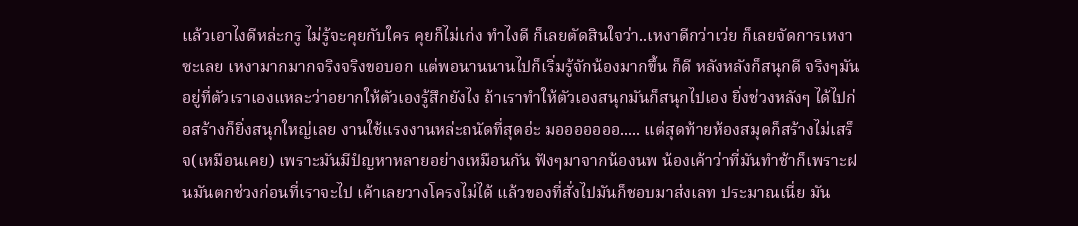แล้วเอาไงดีหล่ะกรู ไม่รู้จะคุยกับใคร คุยก็ไม่เก่ง ทำไงดี ก็เลยตัดสินใจว่า..เหงาดีกว่าเว่ย ก็เลยจัดการเหงาซะเลย เหงามากมากจริงจริงขอบอก แต่พอนานนานไปก็เริ่มรู้จักน้องมากขึ้น ก็ดี หลังหลังก็สนุกดี จริงๆมันอยู่ที่ตัวเราเองแหละว่าอยากให้ตัวเองรู้สึกยังไง ถ้าเราทำให้ตัวเองสนุกมันก็สนุกไปเอง ยิ่งช่วงหลังๆ ได้ไปก่อสร้างก็ยิ่งสนุกใหญ่เลย งานใช้แรงงานหล่ะถนัดที่สุดอ่ะ มอออออออ..... แต่สุดท้ายห้องสมุดก็สร้างไม่เสร็จ(เหมือนเคย) เพราะมันมีปํญหาหลายอย่างเหมือนกัน ฟังๆมาจากน้องนพ น้องเค้าว่าที่มันทำช้าก็เพราะฝนมันตกช่วงก่อนที่เราจะไป เค้าเลยวางโครงไม่ได้ แล้วของที่สั่งไปมันก็ชอบมาส่งเลท ประมาณเนี่ย มัน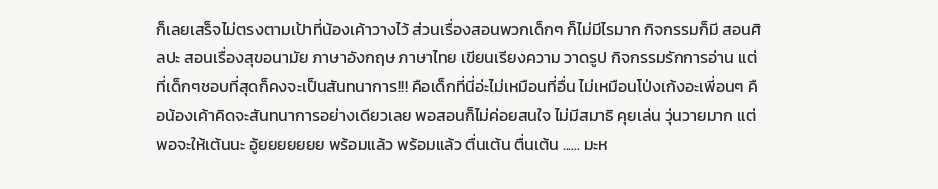ก็เลยเสร็จไม่ตรงตามเป้าที่น้องเค้าวางไว้ ส่วนเรื่องสอนพวกเด็กๆ ก็ไม่มีไรมาก กิจกรรมก็มี สอนศิลปะ สอนเรื่องสุขอนามัย ภาษาอังกฤษ ภาษาไทย เขียนเรียงความ วาดรูป กิจกรรมรักการอ่าน แต่ที่เด็กๆชอบที่สุดก็คงจะเป็นสันทนาการ!!! คือเด็กที่นี่อ่ะไม่เหมือนที่อื่น ไม่เหมือนโป่งเก้งอะเพี่อนๆ คือน้องเค้าคิดจะสันทนาการอย่างเดียวเลย พอสอนก็ไม่ค่อยสนใจ ไม่มีสมาธิ คุยเล่น วุ่นวายมาก แต่พอจะให้เต้นนะ อู้ยยยยยยย พร้อมแล้ว พร้อมแล้ว ตื่นเต้น ตื่นเต้น ...... มะห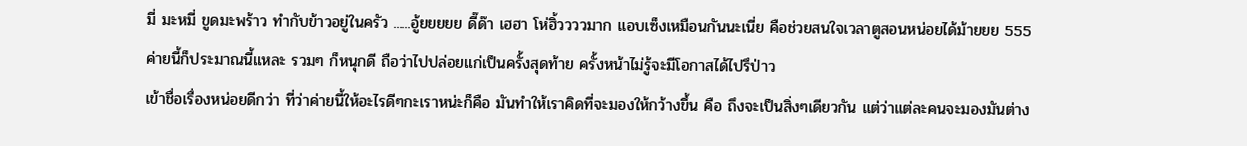มี่ มะหมี่ ขูดมะพร้าว ทำกับข้าวอยู่ในครัว ......อู้ยยยยย ดี๊ด๊า เฮฮา โห่ฮิ้ววววมาก แอบเซ็งเหมือนกันนะเนี่ย คือช่วยสนใจเวลาตูสอนหน่อยได้ม้ายยย 555 ค่ายนี้ก็ประมาณนี้แหละ รวมๆ ก็หนุกดี ถือว่าไปปล่อยแก่เป็นครั้งสุดท้าย ครั้งหน้าไม่รู้จะมีโอกาสได้ไปรึป่าว
เข้าชื่อเรื่องหน่อยดีกว่า ที่ว่าค่ายนี้ให้อะไรดีๆกะเราหน่ะก็คือ มันทำให้เราคิดที่จะมองให้กว้างขึ้น คือ ถึงจะเป็นสิ่งๆเดียวกัน แต่ว่าแต่ละคนจะมองมันต่าง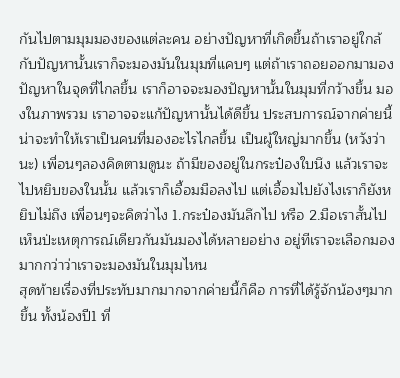กันไปตามมุมมองของแต่ละคน อย่างปัญหาที่เกิดขึ้นถ้าเราอยู่ใกล้กับปัญหานั้นเราก็จะมองมันในมุมที่แคบๆ แต่ถ้าเราถอยออกมามองปัญหาในจุดที่ไกลขึ้น เราก็อาจจะมองปัญหานั้นในมุมที่กว้างขึ้น มองในภาพรวม เราอาจจะแก้ปัญหานั้นได้ดีขึ้น ประสบการณ์จากค่ายนี้น่าจะทำให้เราเป็นคนที่มองอะไรไกลขึ้น เป็นผู้ใหญ่มากขึ้น (หวังว่านะ) เพื่อนๆลองคิดตามดูนะ ถ้ามีของอยู่ในกระป๋องใบนึง แล้วเราจะไปหยิบของในนั้น แล้วเราก็เอื้อมมือลงไป แต่เอื้อมไปยังไงเราก็ยังหยิบไม่ถึง เพื่อนๆจะคิดว่าไง 1.กระป๋องมันลึกไป หรือ 2.มือเราสั้นไป เห็นป่ะเหตุการณ์เดียวกันมันมองได้หลายอย่าง อยู่ทีเราจะเลือกมองมากกว่าว่าเราจะมองมันในมุมไหน
สุดท้ายเรื่องที่ประทับมากมากจากค่ายนี้ก็คือ การที่ได้รู้จักน้องๆมากขึ้น ทั้งน้องปี1 ที่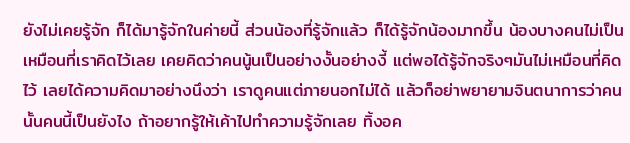ยังไม่เคยรู้จัก ก็ได้มารู้จักในค่ายนี้ ส่วนน้องที่รู้จักแล้ว ก็ได้รู้จักน้องมากขึ้น น้องบางคนไม่เป็นเหมือนที่เราคิดไว้เลย เคยคิดว่าคนนู้นเป็นอย่างงั้นอย่างงี้ แต่พอได้รู้จักจริงๆมันไม่เหมือนที่คิดไว้ เลยได้ความคิดมาอย่างนึงว่า เราดูคนแต่ภายนอกไม่ได้ แล้วก็อย่าพยายามจินตนาการว่าคนนั้นคนนี้เป็นยังไง ถ้าอยากรู้ให้เค้าไปทำความรู้จักเลย ทิ้งอค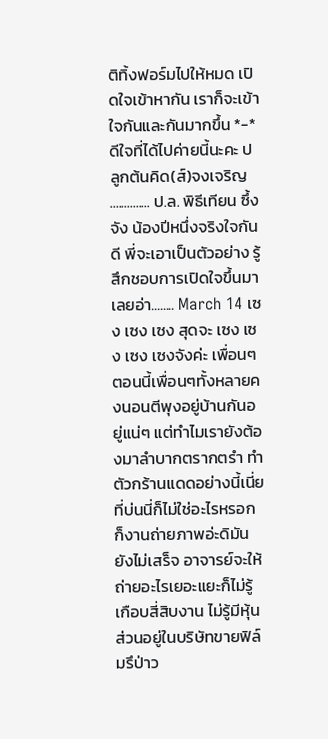ติทิ้งฟอร์มไปให้หมด เปิดใจเข้าหากัน เราก็จะเข้าใจกันและกันมากขึ้น *-* ดีใจที่ได้ไปค่ายนี้นะคะ ปลูกต้นคิด(ส์)จงเจริญ
.............. ป.ล. พิธีเทียน ซึ้งจัง น้องปีหนึ่งจริงใจกันดี พี่จะเอาเป็นตัวอย่าง รู้สึกชอบการเปิดใจขึ้นมาเลยอ่า........ March 14 เซง เซง เซง สุดจะ เซง เซง เซง เซงจังค่ะ เพื่อนๆ ตอนนี้เพื่อนๆทั้งหลายคงนอนตีพุงอยู่บ้านกันอยู่แน่ๆ แต่ทำไมเรายังต้องมาลำบากตรากตรำ ทำตัวกร้านแดดอย่างนี้เนี่ย
ที่บ่นนี่ก็ไม่ใช่อะไรหรอก ก็งานถ่ายภาพอ่ะดิมันยังไม่เสร็จ อาจารย์จะให้ถ่ายอะไรเยอะแยะก็ไม่รู้เกือบสี่สิบงาน ไม่รู้มีหุ้นส่วนอยู่ในบริษัทขายฟิล์มรึป่าว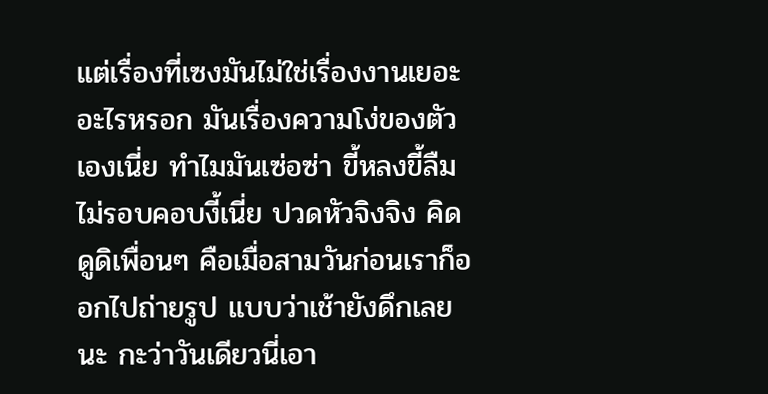แต่เรื่องที่เซงมันไม่ใช่เรื่องงานเยอะอะไรหรอก มันเรื่องความโง่ของตัวเองเนี่ย ทำไมมันเซ่อซ่า ขี้หลงขี้ลืม ไม่รอบคอบงี้เนี่ย ปวดหัวจิงจิง คิดดูดิเพื่อนๆ คือเมื่อสามวันก่อนเราก็ออกไปถ่ายรูป แบบว่าเช้ายังดึกเลยนะ กะว่าวันเดียวนี่เอา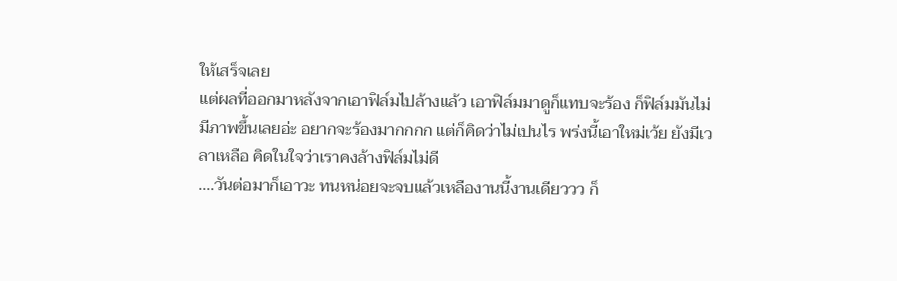ให้เสร็จเลย
แต่ผลที่ออกมาหลังจากเอาฟิล์มไปล้างแล้ว เอาฟิล์มมาดูก็แทบจะร้อง ก็ฟิล์มมันไม่มีภาพขึ้นเลยอ่ะ อยากจะร้องมากกกก แต่ก็คิดว่าไม่เปนไร พร่งนี้เอาใหม่เว้ย ยังมีเวลาเหลือ คิดในใจว่าเราคงล้างฟิล์มไม่ดี
....วันต่อมาก็เอาวะ ทนหน่อยจะจบแล้วเหลืองานนี้งานเดียววว ก็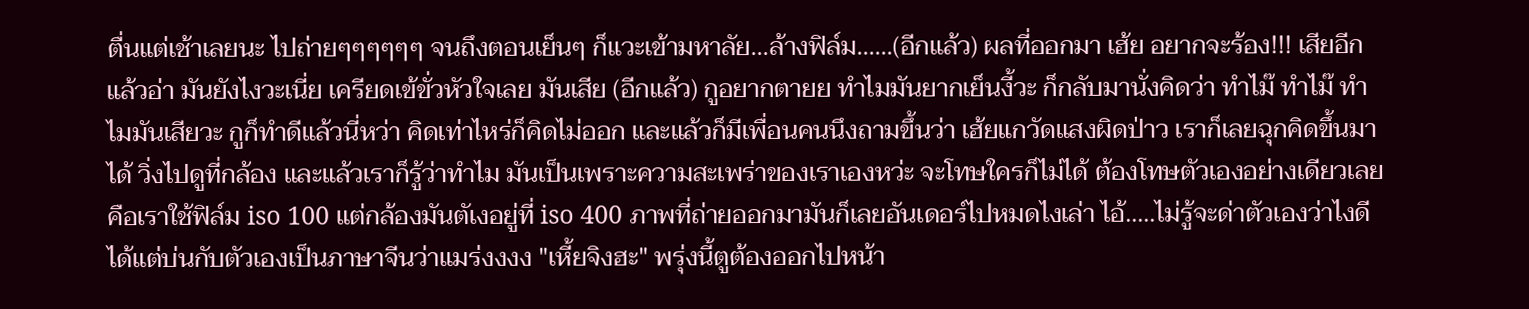ตื่นแต่เช้าเลยนะ ไปถ่ายๆๆๆๆๆๆ จนถึงตอนเย็นๆ ก็แวะเข้ามหาลัย...ล้างฟิล์ม......(อีกแล้ว) ผลที่ออกมา เฮ้ย อยากจะร้อง!!! เสียอีกแล้วอ่า มันยังไงวะเนี่ย เครียดเข้ขั่วหัวใจเลย มันเสีย (อีกแล้ว) กูอยากตายย ทำไมมันยากเย็นงี้วะ ก็กลับมานั่งคิดว่า ทำไม๊ ทำไม๊ ทำไมมันเสียวะ กูก็ทำดีแล้วนี่หว่า คิดเท่าไหร่ก็คิดไม่ออก และแล้วก็มีเพื่อนคนนึงถามขึ้นว่า เฮ้ยแกวัดแสงผิดป่าว เราก็เลยฉุกคิดขึ้นมาได้ วิ่งไปดูที่กล้อง และแล้วเราก็รู้ว่าทำไม มันเป็นเพราะความสะเพร่าของเราเองหว่ะ จะโทษใครก็ไม่ได้ ต้องโทษตัวเองอย่างเดียวเลย
คือเราใช้ฟิล์ม iso 100 แต่กล้องมันตัเงอยู่ที่ iso 400 ภาพที่ถ่ายออกมามันก็เลยอันเดอร์ไปหมดไงเล่า ไอ้.....ไม่รู้จะด่าตัวเองว่าไงดี ได้แต่บ่นกับตัวเองเป็นภาษาจีนว่าแมร่งงงง "เหี้ยจิงฮะ" พรุ่งนี้ตูต้องออกไปหน้า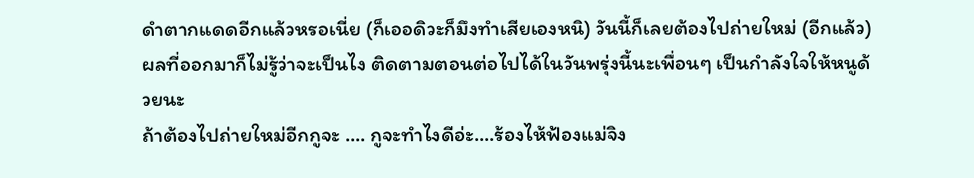ดำตากแดดอีกแล้วหรอเนี่ย (ก็เออดิวะก็มึงทำเสียเองหนิ) วันนี้ก็เลยต้องไปถ่ายใหม่ (อีกแล้ว) ผลที่ออกมาก็ไม่รู้ว่าจะเป็นไง ติดตามตอนต่อไปได้ในวันพรุ่งนี้นะเพื่อนๆ เป็นกำลังใจให้หนูด้วยนะ
ถ้าต้องไปถ่ายใหม่อีกกูจะ .... กูจะทำไงดีอ่ะ....ร้องไห้ฟ้องแม่จิง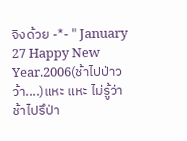จิงด้วย -*- " January 27 Happy New Year.2006(ช้าไปป่าวว้า....)แหะ แหะ ไม่รู้ว่าช้าไปรึป่า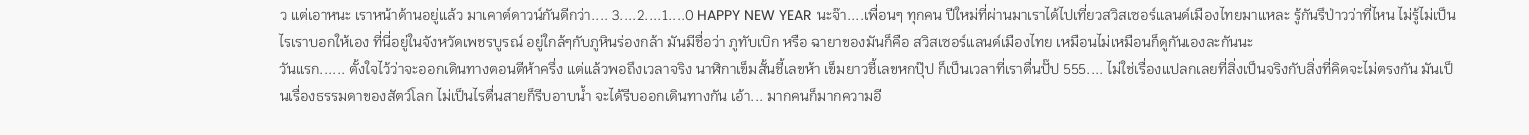ว แต่เอาหนะ เราหน้าด้านอยู่แล้ว มาเคาต์ดาวน์กันดีกว่า.... 3....2....1....0 HAPPY NEW YEAR นะจ๊า....เพื่อนๆ ทุกคน ปีใหม่ที่ผ่านมาเราได้ไปเที่ยวสวิสเซอร์แลนด์เมืองไทยมาแหละ รู้กันรึป่าวว่าที่ไหน ไม่รู้ไม่เป็นไรเราบอกให้เอง ที่นี่อยู่ในจังหวัดเพชรบูรณ์ อยู่ใกล้ๆกับภูหินร่องกล้า มันมีชื่อว่า ภูทับเบิก หรือ ฉายาของมันก็คือ สวิสเซอร์แลนด์เมืองไทย เหมือนไม่เหมือนก็ดูกันเองละกันนะ
วันแรก...... ตั้งใจไว้ว่าจะออกเดินทางตอนตีห้าครึ่ง แต่แล้วพอถึงเวลาจริง นาฬิกาเข็มสั้นชี้เลขห้า เข็มยาวชี้เลขหกปุ๊ป ก็เป็นเวลาที่เราตื่นปั๊ป 555.... ไม่ใช่เรื่องแปลกเลยที่สิ่งเป็นจริงกับสิ่งที่คิดจะไม่ตรงกัน มันเป็นเรื่องธรรมดาของสัตว์โลก ไม่เป็นไรตื่นสายก็รีบอาบน้ำ จะได้รีบออกเดินทางกัน เอ้า... มากคนก็มากความอี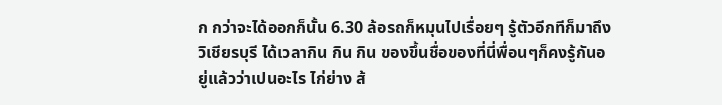ก กว่าจะได้ออกก็นั้น 6.30 ล้อรถก็หมุนไปเรื่อยๆ รู้ตัวอีกทีก็มาถึง วิเชียรบุรี ได้เวลากิน กิน กิน ของขึ้นชื่อของที่นี่พื่อนๆก็คงรู้กันอยู่แล้วว่าเปนอะไร ไก่ย่าง ส้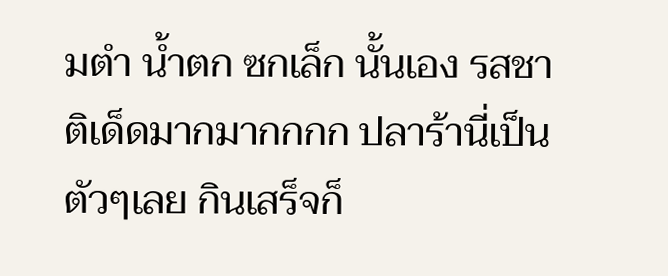มตำ น้ำตก ซกเล็ก นั้นเอง รสชาติเด็ดมากมากกกก ปลาร้านี่เป็นตัวๆเลย กินเสร็จก็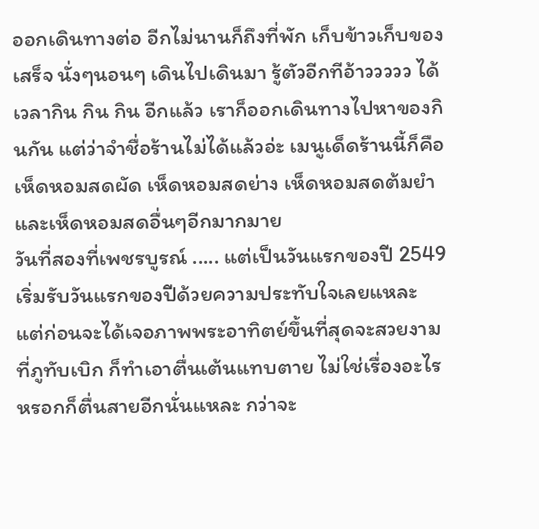ออกเดินทางต่อ อีกไม่นานก็ถึงที่พัก เก็บข้าวเก็บของเสร็จ นั่งๆนอนๆ เดินไปเดินมา รู้ตัวอีกทีอ้าววววว ได้เวลากิน กิน กิน อีกแล้ว เราก็ออกเดินทางไปหาของกินกัน แต่ว่าจำชื่อร้านไม่ได้แล้วอ่ะ เมนูเด็ดร้านนี้ก็คือ เห็ดหอมสดผัด เห็ดหอมสดย่าง เห็ดหอมสดต้มยำ และเห็ดหอมสดอื่นๆอีกมากมาย
วันที่สองที่เพชรบูรณ์ ..... แต่เป็นวันแรกของปี 2549 เริ่มรับวันแรกของปีด้วยความประทับใจเลยแหละ แต่ก่อนจะได้เจอภาพพระอาทิตย์ขึ้นที่สุดจะสวยงามที่ภูทับเบิก ก็ทำเอาตื่นเต้นแทบตาย ไม่ใช่เรื่องอะไรหรอกก็ตื่นสายอีกนั่นแหละ กว่าจะ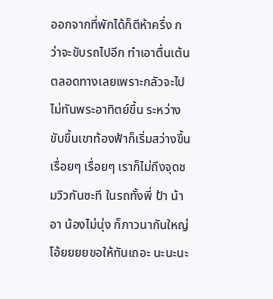ออกจากที่พักได้ก็ตีห้าครึ่ง กว่าจะขับรถไปอีก ทำเอาตื่นเต้นตลอดทางเลยเพราะกลัวจะไปไม่ทันพระอาทิตย์ขึ้น ระหว่างขับขึ้นเขาท้องฟ้าก็เริ่มสว่างขึ้นเรื่อยๆ เรื่อยๆ เราก็ไม่ถึงจุดชมวิวกันซะที ในรถทั้งพี่ ป้า น้า อา น้องไม่นุ่ง ก็ภาวนากันใหญ่ โอ้ยยยยขอให้ทันเถอะ นะนะนะ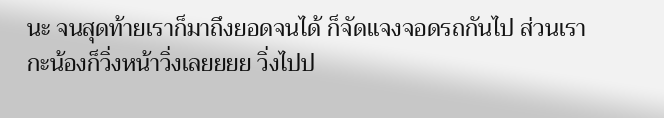นะ จนสุดท้ายเราก็มาถึงยอดจนได้ ก็จัดแจงจอดรถกันไป ส่วนเรากะน้องก็วิ่งหน้าวิ่งเลยยยย วิ่งไปป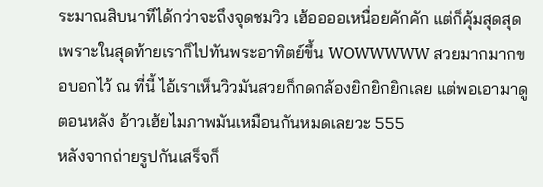ระมาณสิบนาทีได้กว่าจะถึงจุดชมวิว เฮ้ออออเหนื่อยคักคัก แต่ก็คุ้มสุดสุดเพราะในสุดท้ายเราก็ไปทันพระอาทิตย์ขึ้น WOWWWWW สวยมากมากขอบอกไว้ ณ ที่นี้ ไอ้เราเห็นวิวมันสวยก็กดกล้องยิกยิกยิกเลย แต่พอเอามาดูตอนหลัง อ้าวเฮ้ยไมภาพมันเหมือนกันหมดเลยวะ 555
หลังจากถ่ายรูปกันเสร็จก็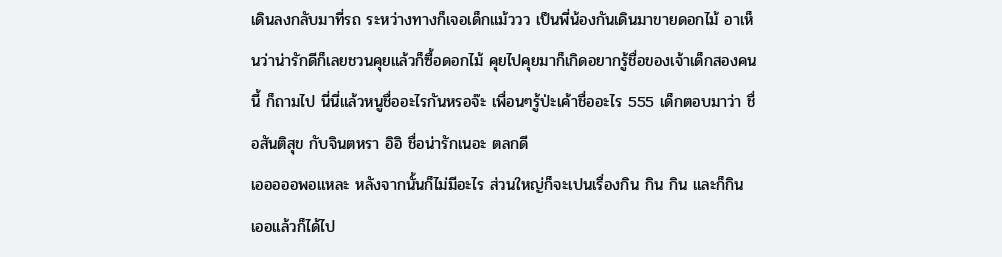เดินลงกลับมาที่รถ ระหว่างทางก็เจอเด็กแม้ววว เป็นพี่น้องกันเดินมาขายดอกไม้ อาเห็นว่าน่ารักดีก็เลยชวนคุยแล้วก็ซื้อดอกไม้ คุยไปคุยมาก็เกิดอยากรู้ชื่อของเจ้าเด็กสองคนนี้ ก็ถามไป นี่นี่แล้วหนูชื่ออะไรกันหรอจ๊ะ เพื่อนๆรู้ป่ะเค้าชื่ออะไร 555 เด็กตอบมาว่า ชื่อสันติสุข กับจินตหรา อิอิ ชื่อน่ารักเนอะ ตลกดี
เอออออพอแหละ หลังจากนั้นก็ไม่มีอะไร ส่วนใหญ่ก็จะเปนเรื่องกิน กิน กิน และก็กิน เออแล้วก็ได้ไป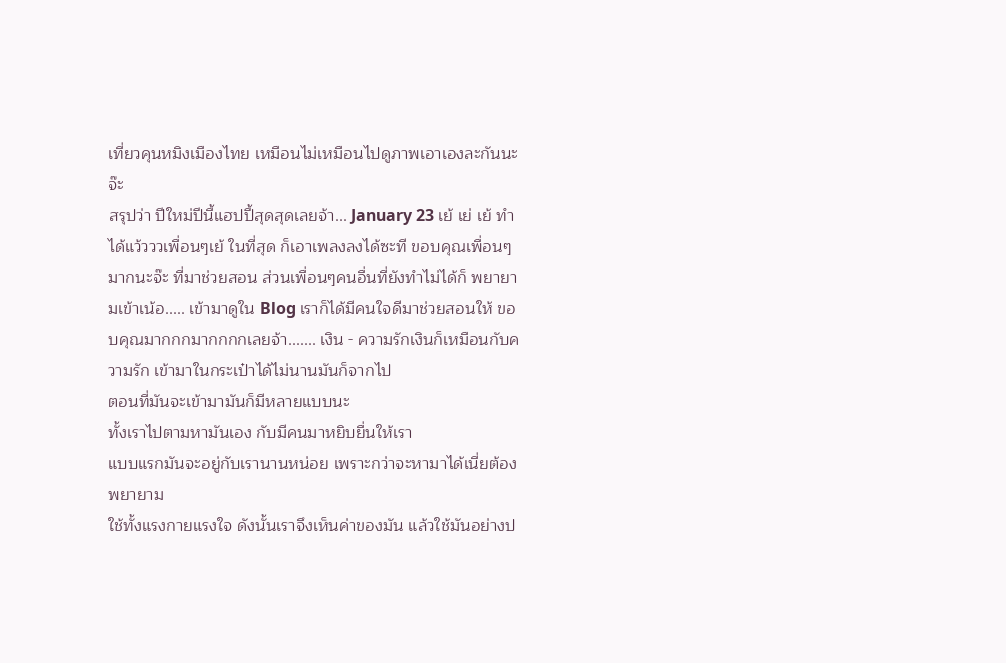เที่ยวคุนหมิงเมืองไทย เหมือนไม่เหมือนไปดูภาพเอาเองละกันนะจ๊ะ
สรุปว่า ปีใหม่ปีนี้แฮปปี้สุดสุดเลยจ้า... January 23 เย้ เย่ เย้ ทำได้แว้วววเพื่อนๆเย้ ในที่สุด ก็เอาเพลงลงได้ซะที ขอบคุณเพื่อนๆมากนะจ๊ะ ที่มาช่วยสอน ส่วนเพื่อนๆคนอื่นที่ยังทำไม่ได้ก็ พยายามเข้าเน้อ..... เข้ามาดูใน Blog เราก็ได้มีคนใจดีมาช่วยสอนให้ ขอบคุณมากกกมากกกกเลยจ้า....... เงิน - ความรักเงินก็เหมือนกับความรัก เข้ามาในกระเป๋าได้ไม่นานมันก็จากไป
ตอนที่มันจะเข้ามามันก็มีหลายแบบนะ
ทั้งเราไปตามหามันเอง กับมีคนมาหยิบยื่นให้เรา
แบบแรกมันจะอยู่กับเรานานหน่อย เพราะกว่าจะหามาได้เนี่ยต้องพยายาม
ใช้ทั้งแรงกายแรงใจ ดังนั้นเราจึงเห็นค่าของมัน แล้วใช้มันอย่างป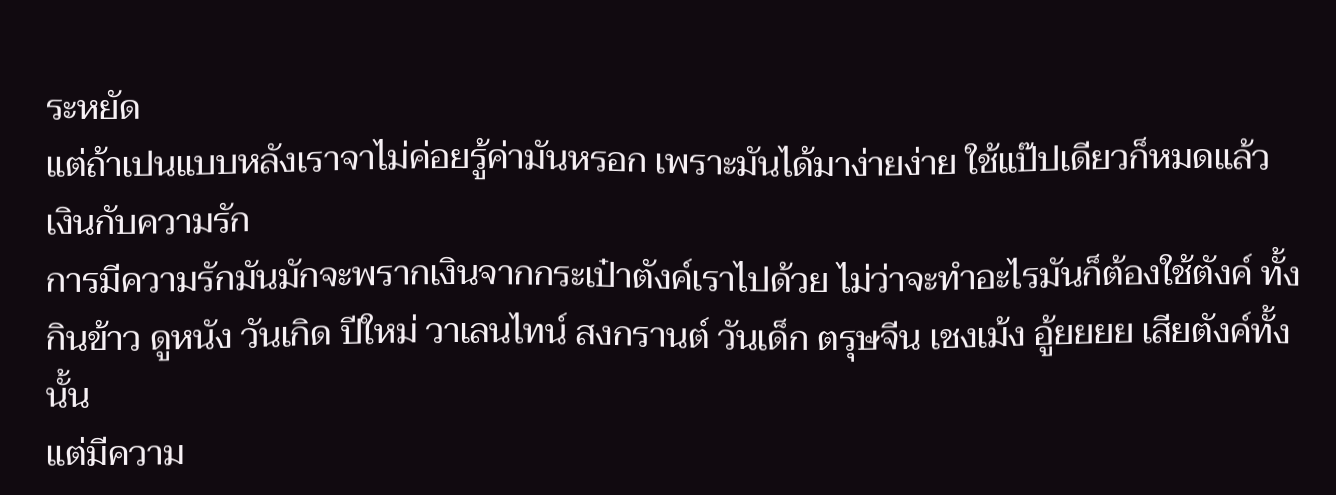ระหยัด
แต่ถ้าเปนแบบหลังเราจาไม่ค่อยรู้ค่ามันหรอก เพราะมันได้มาง่ายง่าย ใช้แป๊ปเดียวก็หมดแล้ว
เงินกับความรัก
การมีความรักมันมักจะพรากเงินจากกระเป๋าตังค์เราไปด้วย ไม่ว่าจะทำอะไรมันก็ต้องใช้ตังค์ ทั้งกินข้าว ดูหนัง วันเกิด ปีใหม่ วาเลนไทน์ สงกรานต์ วันเด็ก ตรุษจีน เชงเม้ง อู้ยยยย เสียตังค์ทั้งนั้น
แต่มีความ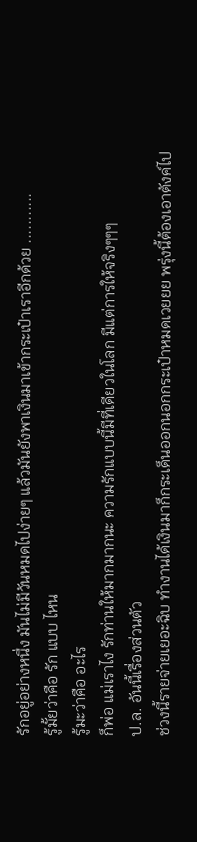รักอยู่อย่างหนึ่ง มันไม่มีวันหมดไปง่ายๆ แล้วมันยังพาเงินมาเข้ากระเป๋าเราอีกด้วย ...........
รู้มั้ยว่าคือ รัก แบบ ไหน
รู้มะว่าคือ อะไร
ก็พ่อ แม่เราไง รักท่านให้มากมากนะ ความรักแบบนี้มีที่เดียวในโลก มีแต่การให้จริงๆๆๆ
ป.ล. อันนี้เรื่องส่วนตัว
ช่วงนี้รายจ่ายเยอะฉิบ ทำงานได้เงินมาก็กระเด็นออกนอกกระเป๋าหมดเวยยย พรุ่งนี้ต้องเอาตังค์ไป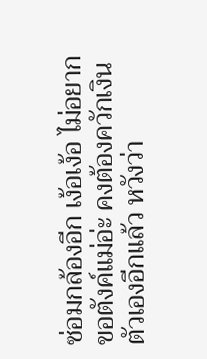ซ่อมกล้องอีก เง้อเง้อ ไม่อยากขอตังค์แม่อ่ะ คงต้องควักเงินตัวเองอีกแล้ว หวังว่า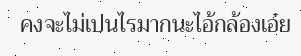คงจะไม่เปนไรมากนะไอ้กล้องเอ๋ย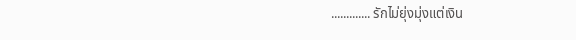............. รักไม่ยุ่งมุ่งแต่เงิน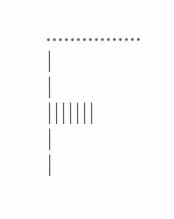................
|
|
|||||||
|
|